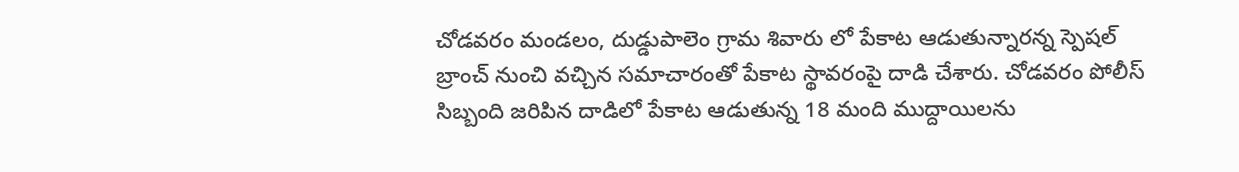చోడవరం మండలం, దుడ్డుపాలెం గ్రామ శివారు లో పేకాట ఆడుతున్నారన్న స్పెషల్ బ్రాంచ్ నుంచి వచ్చిన సమాచారంతో పేకాట స్థావరంపై దాడి చేశారు. చోడవరం పోలీస్ సిబ్బంది జరిపిన దాడిలో పేకాట ఆడుతున్న 18 మంది ముద్దాయిలను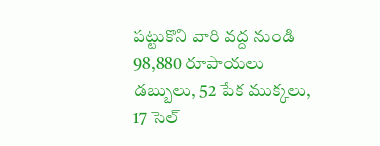పట్టుకొని వారి వద్ద నుండి 98,880 రూపాయలు డబ్బులు, 52 పేక ముక్కలు, 17 సెల్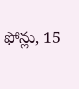ఫోన్లు, 15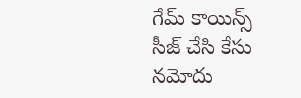గేమ్ కాయిన్స్ సీజ్ చేసి కేసు నమోదు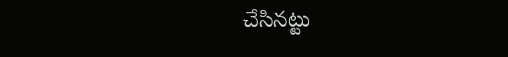చేసినట్టు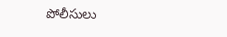పోలీసులు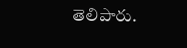తెలిపారు.